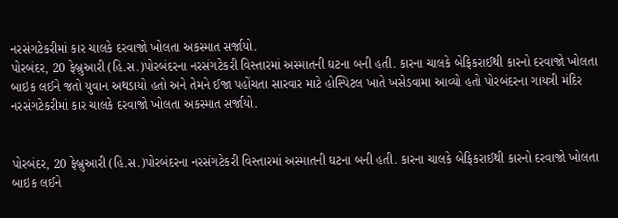નરસંગટેકરીમાં કાર ચાલકે દરવાજો ખોલતા અકસ્માત સર્જાયો.
પોરબંદર, 20 ફેબ્રુઆરી (હિ.સ.)પોરબંદરના નરસંગટેકરી વિસ્તારમાં અસ્માતની ઘટના બની હતી. કારના ચાલકે બેફિકરાઈથી કારનો દરવાજો ખોલતા બાઇક લઈને જતો યુવાન અથડાયો હતો અને તેમને ઈજા પહોંચતા સારવાર માટે હોસ્પિટલ ખાતે ખસેડવામા આવ્યો હતો પોરબંદરના ગાયત્રી મંદિર
નરસંગટેકરીમાં કાર ચાલકે દરવાજો ખોલતા અકસ્માત સર્જાયો.


પોરબંદર, 20 ફેબ્રુઆરી (હિ.સ.)પોરબંદરના નરસંગટેકરી વિસ્તારમાં અસ્માતની ઘટના બની હતી. કારના ચાલકે બેફિકરાઈથી કારનો દરવાજો ખોલતા બાઇક લઈને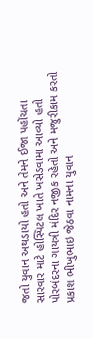જતો યુવાન અથડાયો હતો અને તેમને ઈજા પહોંચતા સારવાર માટે હોસ્પિટલ ખાતે ખસેડવામા આવ્યો હતો પોરબંદરના ગાયત્રી મંદિર નજીક રહેતો અને મજુરીકામ કરતો પ્રકાશ ભીખુભાઇ જેઠવા નામના યુવાન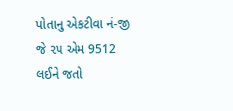પોતાનુ એકટીવા નં-જી જે ૨૫ એમ 9512 લઈને જતો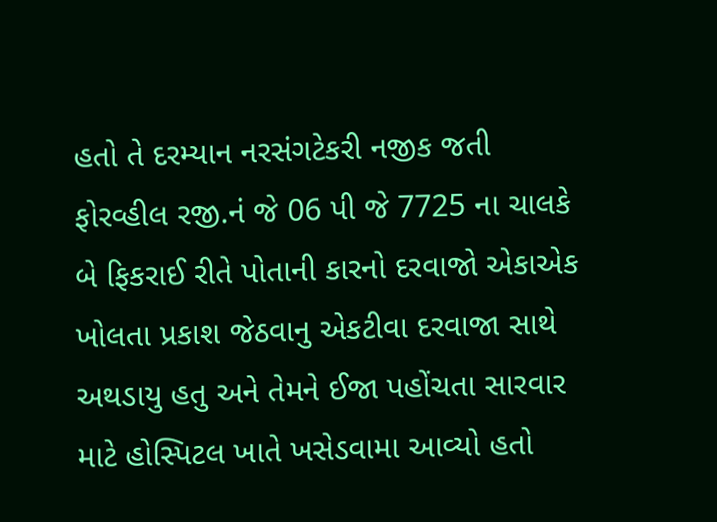હતો તે દરમ્યાન નરસંગટેકરી નજીક જતી ફોરવ્હીલ રજી.નં જે 06 પી જે 7725 ના ચાલકે બે ફિકરાઈ રીતે પોતાની કારનો દરવાજો એકાએક ખોલતા પ્રકાશ જેઠવાનુ એકટીવા દરવાજા સાથે અથડાયુ હતુ અને તેમને ઈજા પહોંચતા સારવાર માટે હોસ્પિટલ ખાતે ખસેડવામા આવ્યો હતો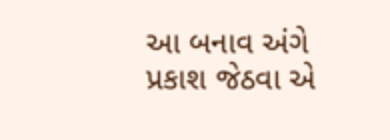આ બનાવ અંગે પ્રકાશ જેઠવા એ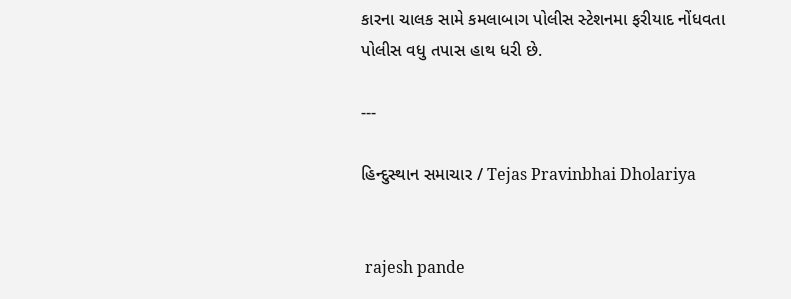કારના ચાલક સામે કમલાબાગ પોલીસ સ્ટેશનમા ફરીયાદ નોંધવતા પોલીસ વધુ તપાસ હાથ ધરી છે.

---

હિન્દુસ્થાન સમાચાર / Tejas Pravinbhai Dholariya


 rajesh pande